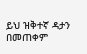ይህ ዝቅተኛ ዳታን በመጠቀም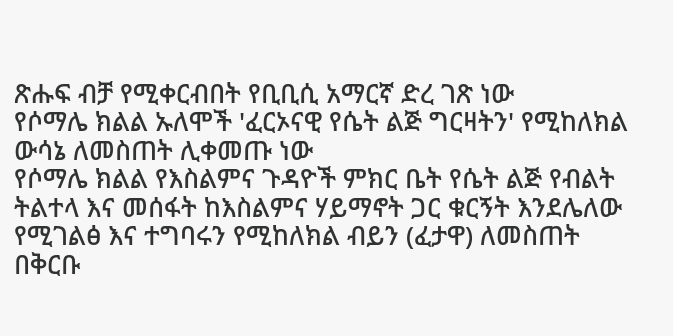ጽሑፍ ብቻ የሚቀርብበት የቢቢሲ አማርኛ ድረ ገጽ ነው
የሶማሌ ክልል ኡለሞች 'ፈርኦናዊ የሴት ልጅ ግርዛትን' የሚከለክል ውሳኔ ለመስጠት ሊቀመጡ ነው
የሶማሌ ክልል የእስልምና ጉዳዮች ምክር ቤት የሴት ልጅ የብልት ትልተላ እና መሰፋት ከእስልምና ሃይማኖት ጋር ቁርኝት እንደሌለው የሚገልፅ እና ተግባሩን የሚከለክል ብይን (ፈታዋ) ለመስጠት በቅርቡ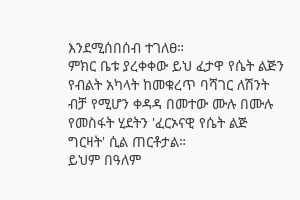እንደሚሰበሰብ ተገለፀ።
ምክር ቤቱ ያረቀቀው ይህ ፈታዋ የሴት ልጅን የብልት አካላት ከመቁረጥ ባሻገር ለሽንት ብቻ የሚሆን ቀዳዳ በመተው ሙሉ በሙሉ የመስፋት ሂደትን 'ፈርኦናዊ የሴት ልጅ ግርዛት' ሲል ጠርቶታል።
ይህም በዓለም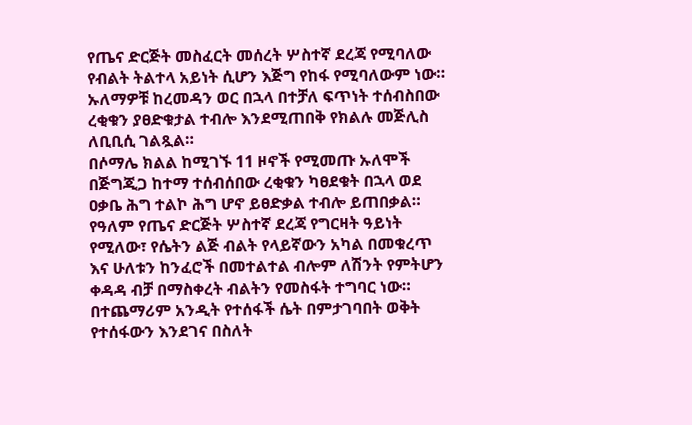የጤና ድርጅት መስፈርት መሰረት ሦስተኛ ደረጃ የሚባለው የብልት ትልተላ አይነት ሲሆን እጅግ የከፋ የሚባለውም ነው።
ኡለማዎቹ ከረመዳን ወር በኋላ በተቻለ ፍጥነት ተሰብስበው ረቂቁን ያፀድቁታል ተብሎ እንደሚጠበቅ የክልሉ መጅሊስ ለቢቢሲ ገልጿል።
በሶማሌ ክልል ከሚገኙ 11 ዞኖች የሚመጡ ኡለሞች በጅግጂጋ ከተማ ተሰብሰበው ረቂቁን ካፀደቁት በኋላ ወደ ዐቃቤ ሕግ ተልኮ ሕግ ሆኖ ይፀድቃል ተብሎ ይጠበቃል።
የዓለም የጤና ድርጅት ሦስተኛ ደረጃ የግርዛት ዓይነት የሚለው፣ የሴትን ልጅ ብልት የላይኛውን አካል በመቁረጥ እና ሁለቱን ከንፈሮች በመተልተል ብሎም ለሽንት የምትሆን ቀዳዳ ብቻ በማስቀረት ብልትን የመስፋት ተግባር ነው።
በተጨማሪም አንዲት የተሰፋች ሴት በምታገባበት ወቅት የተሰፋውን እንደገና በስለት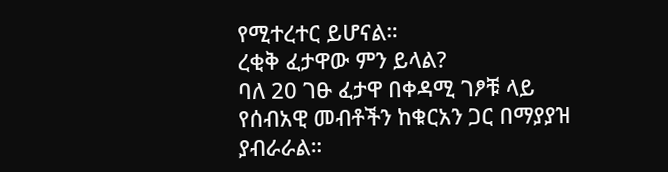የሚተረተር ይሆናል።
ረቂቅ ፈታዋው ምን ይላል?
ባለ 20 ገፁ ፈታዋ በቀዳሚ ገፆቹ ላይ የሰብአዊ መብቶችን ከቁርአን ጋር በማያያዝ ያብራራል።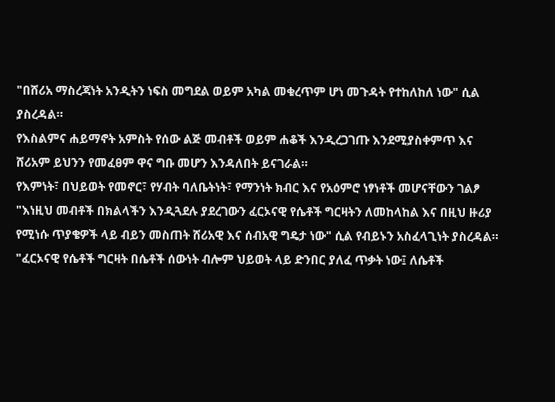"በሸሪአ ማስረጃነት አንዲትን ነፍስ መግደል ወይም አካል መቁረጥም ሆነ መጉዳት የተከለከለ ነው" ሲል ያስረዳል።
የእስልምና ሐይማኖት አምስት የሰው ልጅ መብቶች ወይም ሐቆች እንዲረጋገጡ እንደሚያስቀምጥ እና ሸሪአም ይህንን የመፈፀም ዋና ግቡ መሆን እንዳለበት ይናገራል።
የእምነት፣ በህይወት የመኖር፣ የሃብት ባለቤትነት፣ የማንነት ክብር እና የአዕምሮ ነፃነቶች መሆናቸውን ገልፆ "እነዚህ መብቶች በክልላችን እንዲጓደሉ ያደረገውን ፈርኦናዊ የሴቶች ግርዛትን ለመከላከል እና በዚህ ዙሪያ የሚነሱ ጥያቄዎች ላይ ብይን መስጠት ሸሪአዊ እና ሰብአዊ ግዴታ ነው" ሲል የብይኑን አስፈላጊነት ያስረዳል።
"ፈርኦናዊ የሴቶች ግርዛት በሴቶች ሰውነት ብሎም ህይወት ላይ ድንበር ያለፈ ጥቃት ነው፤ ለሴቶች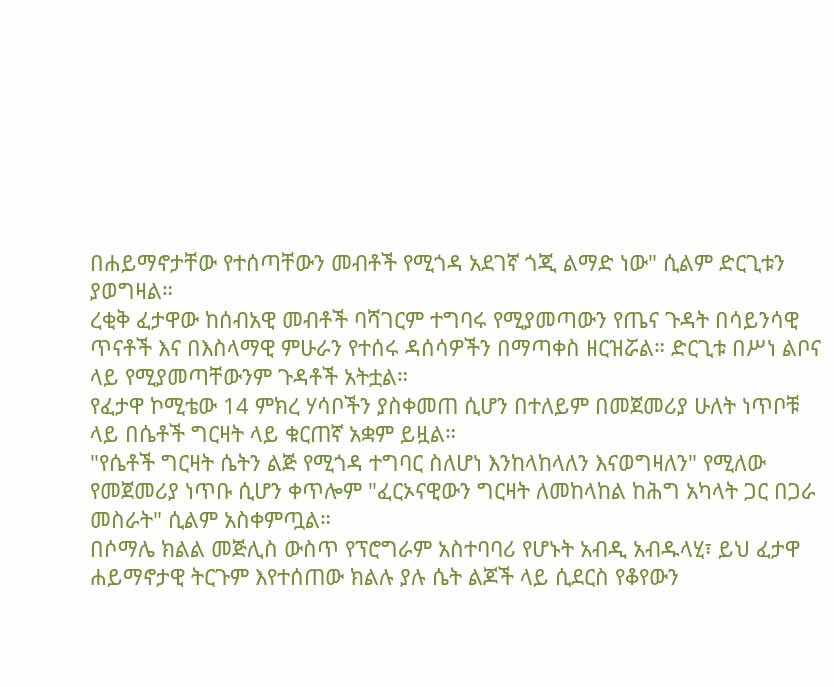በሐይማኖታቸው የተሰጣቸውን መብቶች የሚጎዳ አደገኛ ጎጂ ልማድ ነው" ሲልም ድርጊቱን ያወግዛል።
ረቂቅ ፈታዋው ከሰብአዊ መብቶች ባሻገርም ተግባሩ የሚያመጣውን የጤና ጉዳት በሳይንሳዊ ጥናቶች እና በእስላማዊ ምሁራን የተሰሩ ዳሰሳዎችን በማጣቀስ ዘርዝሯል። ድርጊቱ በሥነ ልቦና ላይ የሚያመጣቸውንም ጉዳቶች አትቷል።
የፈታዋ ኮሚቴው 14 ምክረ ሃሳቦችን ያስቀመጠ ሲሆን በተለይም በመጀመሪያ ሁለት ነጥቦቹ ላይ በሴቶች ግርዛት ላይ ቁርጠኛ አቋም ይዟል።
"የሴቶች ግርዛት ሴትን ልጅ የሚጎዳ ተግባር ስለሆነ እንከላከላለን እናወግዛለን" የሚለው የመጀመሪያ ነጥቡ ሲሆን ቀጥሎም "ፈርኦናዊውን ግርዛት ለመከላከል ከሕግ አካላት ጋር በጋራ መስራት" ሲልም አስቀምጧል።
በሶማሌ ክልል መጅሊስ ውስጥ የፕሮግራም አስተባባሪ የሆኑት አብዲ አብዱላሂ፣ ይህ ፈታዋ ሐይማኖታዊ ትርጉም እየተሰጠው ክልሉ ያሉ ሴት ልጆች ላይ ሲደርስ የቆየውን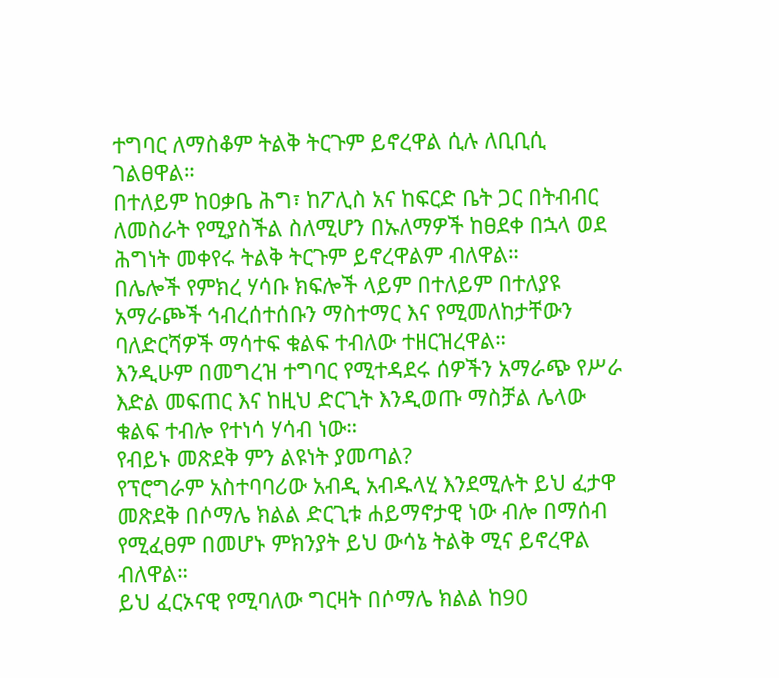ተግባር ለማስቆም ትልቅ ትርጉም ይኖረዋል ሲሉ ለቢቢሲ ገልፀዋል።
በተለይም ከዐቃቤ ሕግ፣ ከፖሊስ አና ከፍርድ ቤት ጋር በትብብር ለመስራት የሚያስችል ስለሚሆን በኡለማዎች ከፀደቀ በኋላ ወደ ሕግነት መቀየሩ ትልቅ ትርጉም ይኖረዋልም ብለዋል።
በሌሎች የምክረ ሃሳቡ ክፍሎች ላይም በተለይም በተለያዩ አማራጮች ኅብረሰተሰቡን ማስተማር እና የሚመለከታቸውን ባለድርሻዎች ማሳተፍ ቁልፍ ተብለው ተዘርዝረዋል።
እንዲሁም በመግረዝ ተግባር የሚተዳደሩ ሰዎችን አማራጭ የሥራ እድል መፍጠር እና ከዚህ ድርጊት እንዲወጡ ማስቻል ሌላው ቁልፍ ተብሎ የተነሳ ሃሳብ ነው።
የብይኑ መጽደቅ ምን ልዩነት ያመጣል?
የፕሮግራም አስተባባሪው አብዲ አብዱላሂ እንደሚሉት ይህ ፈታዋ መጽደቅ በሶማሌ ክልል ድርጊቱ ሐይማኖታዊ ነው ብሎ በማሰብ የሚፈፀም በመሆኑ ምክንያት ይህ ውሳኔ ትልቅ ሚና ይኖረዋል ብለዋል።
ይህ ፈርኦናዊ የሚባለው ግርዛት በሶማሌ ክልል ከ90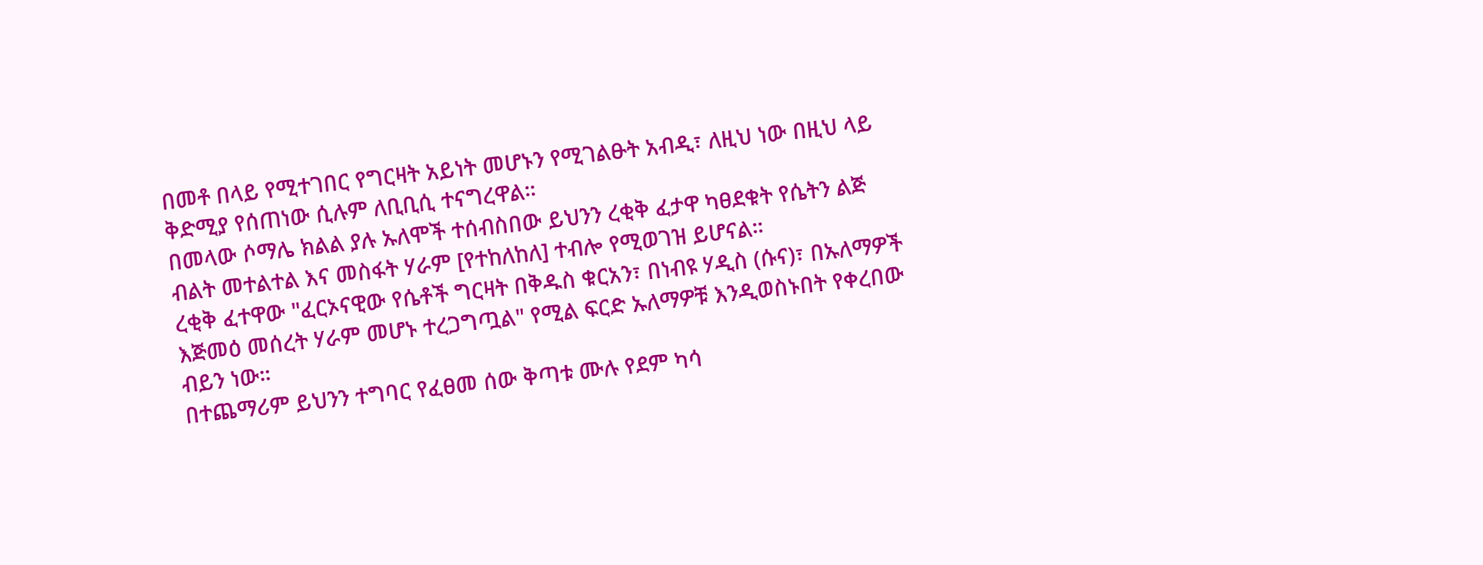በመቶ በላይ የሚተገበር የግርዛት አይነት መሆኑን የሚገልፁት አብዲ፣ ለዚህ ነው በዚህ ላይ ቅድሚያ የሰጠነው ሲሉም ለቢቢሲ ተናግረዋል።
በመላው ሶማሌ ክልል ያሉ ኡለሞች ተሰብስበው ይህንን ረቂቅ ፈታዋ ካፀደቁት የሴትን ልጅ ብልት መተልተል እና መስፋት ሃራም [የተከለከለ] ተብሎ የሚወገዝ ይሆናል።
ረቂቅ ፈተዋው "ፈርኦናዊው የሴቶች ግርዛት በቅዱስ ቁርአን፣ በነብዩ ሃዲስ (ሱና)፣ በኡለማዎች እጅመዕ መሰረት ሃራም መሆኑ ተረጋግጧል" የሚል ፍርድ ኡለማዎቹ እንዲወስኑበት የቀረበው ብይን ነው።
በተጨማሪም ይህንን ተግባር የፈፀመ ሰው ቅጣቱ ሙሉ የደም ካሳ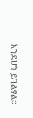እንደሆነ ይገልፃል።